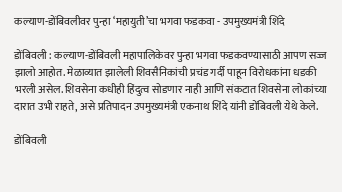कल्याण-डोंबिवलीवर पुन्हा ‘महायुती’चा भगवा फडकवा - उपमुख्यमंत्री शिंदे

डोंबिवली : कल्याण-डोंबिवली महापालिकेवर पुन्हा भगवा फडकवण्यासाठी आपण सज्ज झालो आहोत. मेळाव्यात झालेली शिवसैनिकांची प्रचंड गर्दी पाहून विरोधकांना धडकी भरली असेल. शिवसेना कधीही हिंदुत्व सोडणार नाही आणि संकटात शिवसेना लोकांच्या दारात उभी राहते, असे प्रतिपादन उपमुख्यमंत्री एकनाथ शिंदे यांनी डोंबिवली येथे केले.

डोंबिवली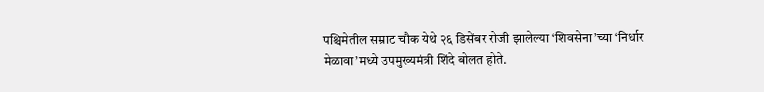पश्चिमेतील सम्राट चौक येथे २६ डिसेंबर रोजी झालेल्या ‘शिवसेना’च्या ‘निर्धार मेळावा’मध्ये उपमुख्यमंत्री शिंदे बोलत होते.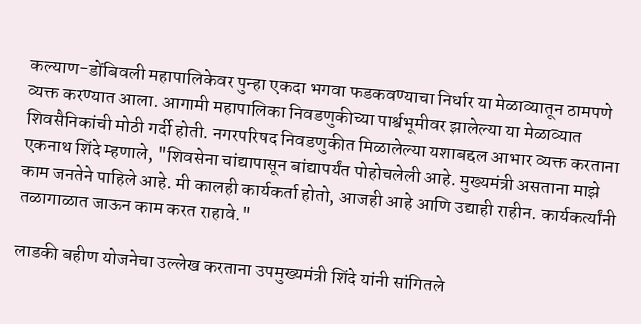कल्याण-डोंबिवली महापालिकेवर पुन्हा एकदा भगवा फडकवण्याचा निर्धार या मेळाव्यातून ठामपणे व्यक्त करण्यात आला. आगामी महापालिका निवडणुकीच्या पार्श्वभूमीवर झालेल्या या मेळाव्यात शिवसैनिकांची मोठी गर्दी होती. नगरपरिषद निवडणुकीत मिळालेल्या यशाबद्दल आभार व्यक्त करताना एकनाथ शिंदे म्हणाले, "शिवसेना चांद्यापासून बांद्यापर्यंत पोहोचलेली आहे. मुख्यमंत्री असताना माझे काम जनतेने पाहिले आहे. मी कालही कार्यकर्ता होतो, आजही आहे आणि उद्याही राहीन. कार्यकर्त्यांनी तळागाळात जाऊन काम करत राहावे."

लाडकी बहीण योजनेचा उल्लेख करताना उपमुख्यमंत्री शिंदे यांनी सांगितले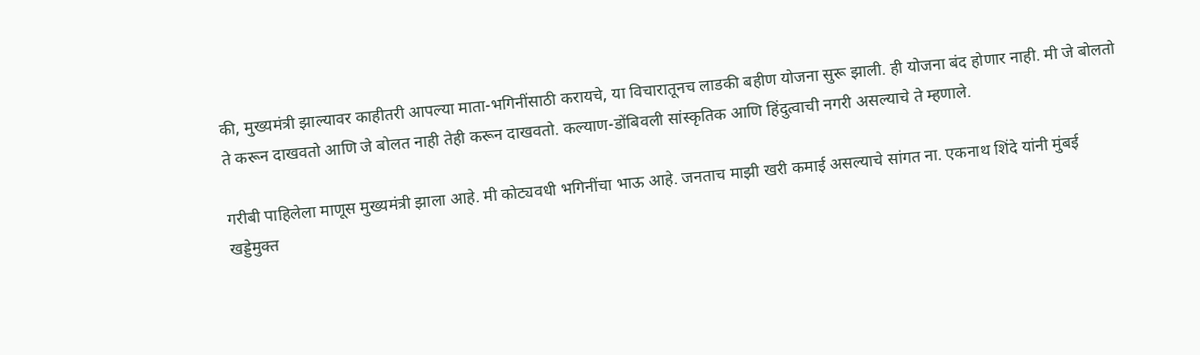की, मुख्यमंत्री झाल्यावर काहीतरी आपल्या माता-भगिनींसाठी करायचे, या विचारातूनच लाडकी बहीण योजना सुरू झाली. ही योजना बंद होणार नाही. मी जे बोलतो ते करून दाखवतो आणि जे बोलत नाही तेही करून दाखवतो. कल्याण-डोंबिवली सांस्कृतिक आणि हिंदुत्वाची नगरी असल्याचे ते म्हणाले.

गरीबी पाहिलेला माणूस मुख्यमंत्री झाला आहे. मी कोट्यवधी भगिनींचा भाऊ आहे. जनताच माझी खरी कमाई असल्याचे सांगत ना. एकनाथ शिंदे यांनी मुंबई खड्डेमुक्त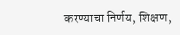करण्याचा निर्णय, शिक्षण,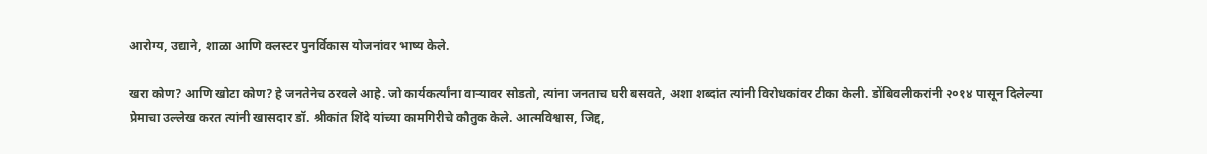आरोग्य, उद्याने, शाळा आणि क्लस्टर पुनर्विकास योजनांवर भाष्य केले.

खरा कोण? आणि खोटा कोण? हे जनतेनेच ठरवले आहे. जो कार्यकर्त्यांना वाऱ्यावर सोडतो, त्यांना जनताच घरी बसवते, अशा शब्दांत त्यांनी विरोधकांवर टीका केली. डोंबिवलीकरांनी २०१४ पासून दिलेल्या प्रेमाचा उल्लेख करत त्यांनी खासदार डॉ. श्रीकांत शिंदे यांच्या कामगिरीचे कौतुक केले. आत्मविश्वास, जिद्द,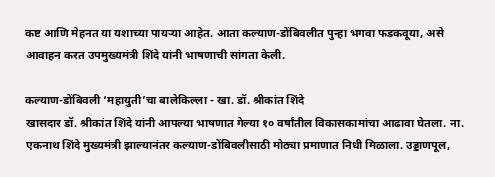कष्ट आणि मेहनत या यशाच्या पायऱ्या आहेत. आता कल्याण-डोंबिवलीत पुन्हा भगवा फडकवूया, असे आवाहन करत उपमुख्यमंत्री शिंदे यांनी भाषणाची सांगता केली.

कल्याण-डोंबिवली ‘महायुती’चा बालेकिल्ला - खा. डॉ. श्रीकांत शिंदे
खासदार डॉ. श्रीकांत शिंदे यांनी आपल्या भाषणात गेल्या १० वर्षांतील विकासकामांचा आढावा घेतला. ना. एकनाथ शिंदे मुख्यमंत्री झाल्यानंतर कल्याण-डोंबिवलीसाठी मोठ्या प्रमाणात निधी मिळाला. उड्डाणपूल,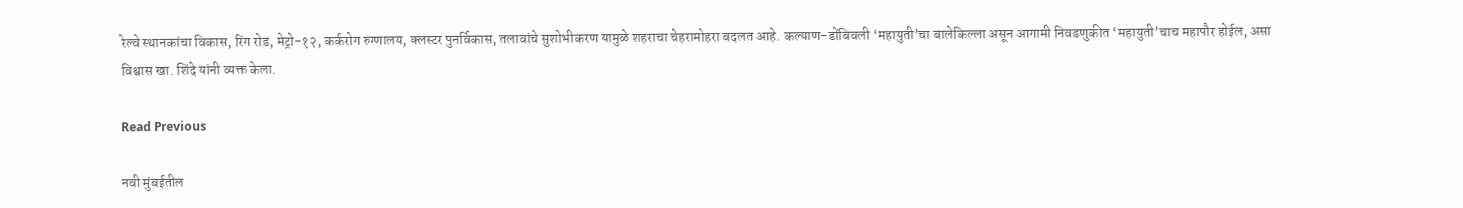रेल्वे स्थानकांचा विकास, रिंग रोड, मेट्रो-१२, कर्करोग रुग्णालय, क्लस्टर पुनर्विकास, तलावांचे सुशोभीकरण यामुळे शहराचा चेहरामोहरा बदलत आहे. कल्याण-डोंबिवली ‘महायुती’चा बालेकिल्ला असून आगामी निवडणुकीत ‘महायुती’चाच महापौर होईल, असा विश्वास खा. शिंदे यांनी व्यक्त केला.

Read Previous

नवी मुंबईतील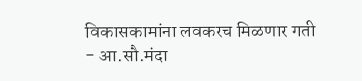विकासकामांना लवकरच मिळणार गती - आ.सौ.मंदा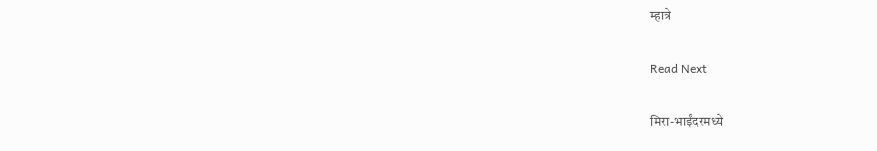म्हात्रे

Read Next

मिरा-भाईंदरमध्ये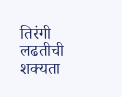तिरंगी लढतीची शक्यता